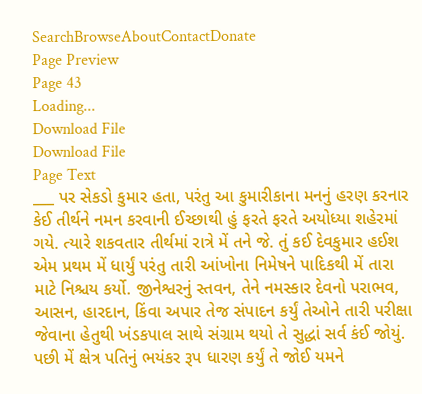SearchBrowseAboutContactDonate
Page Preview
Page 43
Loading...
Download File
Download File
Page Text
___ પર સેકડો કુમાર હતા, પરંતુ આ કુમારીકાના મનનું હરણ કરનાર કેઈ તીર્થને નમન કરવાની ઈચ્છાથી હું ફરતે ફરતે અયોધ્યા શહેરમાં ગયે. ત્યારે શકવતાર તીર્થમાં રાત્રે મેં તને જે. તું કઈ દેવકુમાર હઈશ એમ પ્રથમ મેં ધાર્યું પરંતુ તારી આંખોના નિમેષને પાદિકથી મેં તારા માટે નિશ્ચય કર્યો. જીનેશ્વરનું સ્તવન, તેને નમસ્કાર દેવનો પરાભવ, આસન, હારદાન, કિંવા અપાર તેજ સંપાદન કર્યું તેઓને તારી પરીક્ષા જેવાના હેતુથી ખંડકપાલ સાથે સંગ્રામ થયો તે સુદ્ધાં સર્વ કંઈ જોયું. પછી મેં ક્ષેત્ર પતિનું ભયંકર રૂપ ધારણ કર્યું તે જોઈ યમને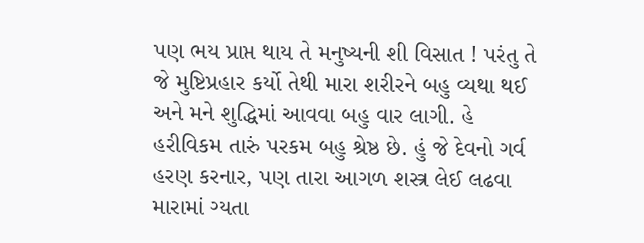પણ ભય પ્રાપ્ત થાય તે મનુષ્યની શી વિસાત ! પરંતુ તે જે મુષ્ટિપ્રહાર કર્યો તેથી મારા શરીરને બહુ વ્યથા થઈ અને મને શુદ્ધિમાં આવવા બહુ વાર લાગી. હે હરીવિકમ તારું પરકમ બહુ શ્રેષ્ઠ છે. હું જે દેવનો ગર્વ હરણ કરનાર, પણ તારા આગળ શસ્ત્ર લેઈ લઢવા મારામાં ગ્યતા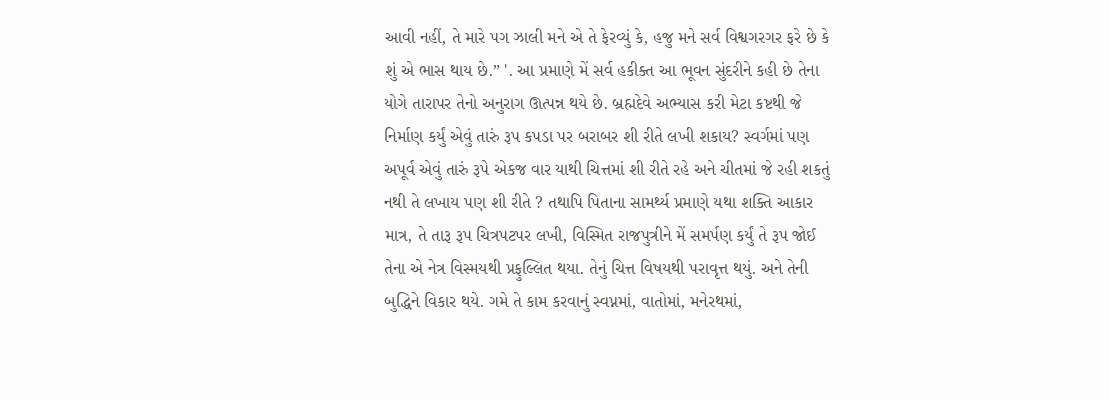આવી નહીં, તે મારે પગ ઝાલી મને એ તે ફેરવ્યું કે, હજુ મને સર્વ વિશ્વગરગર ફરે છે કે શું એ ભાસ થાય છે.” '. આ પ્રમાણે મેં સર્વ હકીક્ત આ ભૂવન સુંદરીને કહી છે તેના યોગે તારાપર તેનો અનુરાગ ઊત્પન્ન થયે છે. બ્રહ્મદેવે અભ્યાસ કરી મેટા કષ્ટથી જે નિર્માણ કર્યું એવું તારું રૂપ કપડા પર બરાબર શી રીતે લખી શકાય? સ્વર્ગમાં પણ અપૂર્વ એવું તારું રૂપે એકજ વાર યાથી ચિત્તમાં શી રીતે રહે અને ચીતમાં જે રહી શકતું નથી તે લખાય પણ શી રીતે ? તથાપિ પિતાના સામર્થ્ય પ્રમાણે યથા શક્તિ આકાર માત્ર, તે તારૂ રૂપ ચિત્રપટપર લખી, વિસ્મિત રાજપુત્રીને મેં સમર્પણ કર્યું તે રૂપ જોઈ તેના એ નેત્ર વિસ્મયથી પ્રફુલ્લિત થયા. તેનું ચિત્ત વિષયથી પરાવૃત્ત થયું. અને તેની બુદ્ધિને વિકાર થયે. ગમે તે કામ કરવાનું સ્વપ્નમાં, વાતોમાં, મનેરથમાં,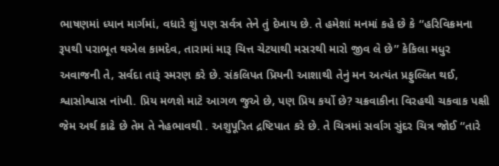ભાષણમાં ધ્યાન માર્ગમાં, વધારે શું પણ સર્વત્ર તેને તું દેખાય છે. તે હમેશાં મનમાં કહે છે કે “હરિવિક્રમના રૂપથી પરાભૂત થએલ કામદેવ, તારામાં મારૂ ચિત્ત ચેટયાથી મસરથી મારો જીવ લે છે” કેકિલા મધુર અવાજની તે, સર્વદા તારૂં સ્મરણ કરે છે. સંકલિપત પ્રિયની આશાથી તેનું મન અત્યંત પ્રફુલ્લિત થઈ, શ્વાસોશ્વાસ નાંખી. પ્રિય મળશે માટે આગળ જુએ છે, પણ પ્રિય કર્યો છે? ચક્રવાકીના વિરહથી ચકવાક પક્ષી જેમ અર્થ કાઢે છે તેમ તે નેહભાવથી . અશુપૂરિત દ્રષ્ટિપાત કરે છે. તે ચિત્રમાં સર્વાગ સુંદર ચિત્ર જોઈ “તારે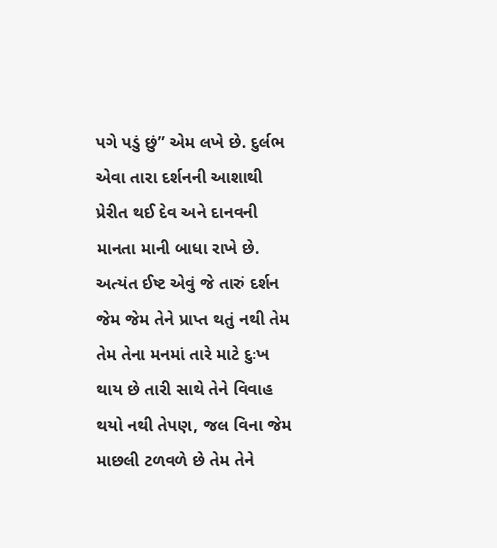પગે પડું છું” એમ લખે છે. દુર્લભ એવા તારા દર્શનની આશાથી પ્રેરીત થઈ દેવ અને દાનવની માનતા માની બાધા રાખે છે. અત્યંત ઈષ્ટ એવું જે તારું દર્શન જેમ જેમ તેને પ્રાપ્ત થતું નથી તેમ તેમ તેના મનમાં તારે માટે દુઃખ થાય છે તારી સાથે તેને વિવાહ થયો નથી તેપણ, જલ વિના જેમ માછલી ટળવળે છે તેમ તેને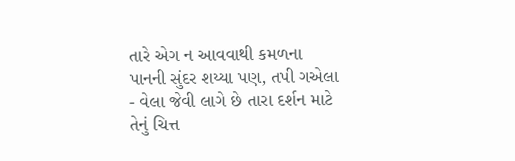તારે એગ ન આવવાથી કમળના પાનની સુંદર શય્યા પણ, તપી ગએલા - વેલા જેવી લાગે છે તારા દર્શન માટે તેનું ચિત્ત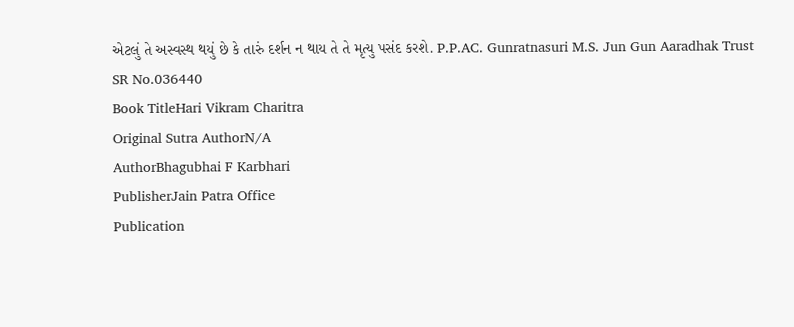એટલું તે અસ્વસ્થ થયું છે કે તારું દર્શન ન થાય તે તે મૃત્યુ પસંદ કરશે. P.P.AC. Gunratnasuri M.S. Jun Gun Aaradhak Trust
SR No.036440
Book TitleHari Vikram Charitra
Original Sutra AuthorN/A
AuthorBhagubhai F Karbhari
PublisherJain Patra Office
Publication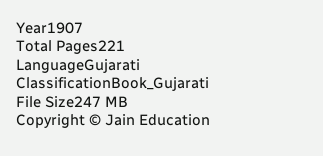Year1907
Total Pages221
LanguageGujarati
ClassificationBook_Gujarati
File Size247 MB
Copyright © Jain Education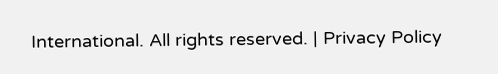International. All rights reserved. | Privacy Policy